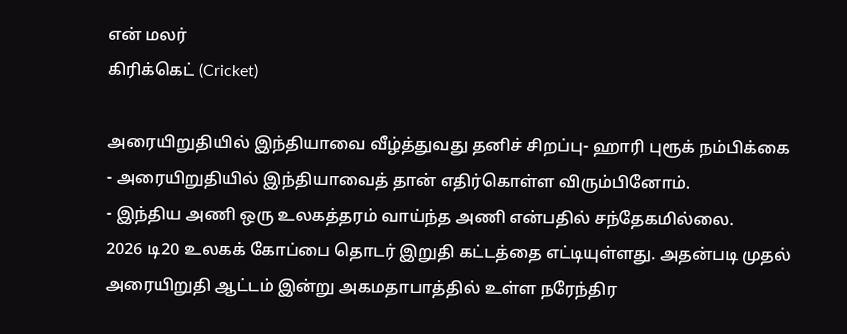என் மலர்
கிரிக்கெட் (Cricket)

அரையிறுதியில் இந்தியாவை வீழ்த்துவது தனிச் சிறப்பு- ஹாரி புரூக் நம்பிக்கை
- அரையிறுதியில் இந்தியாவைத் தான் எதிர்கொள்ள விரும்பினோம்.
- இந்திய அணி ஒரு உலகத்தரம் வாய்ந்த அணி என்பதில் சந்தேகமில்லை.
2026 டி20 உலகக் கோப்பை தொடர் இறுதி கட்டத்தை எட்டியுள்ளது. அதன்படி முதல் அரையிறுதி ஆட்டம் இன்று அகமதாபாத்தில் உள்ள நரேந்திர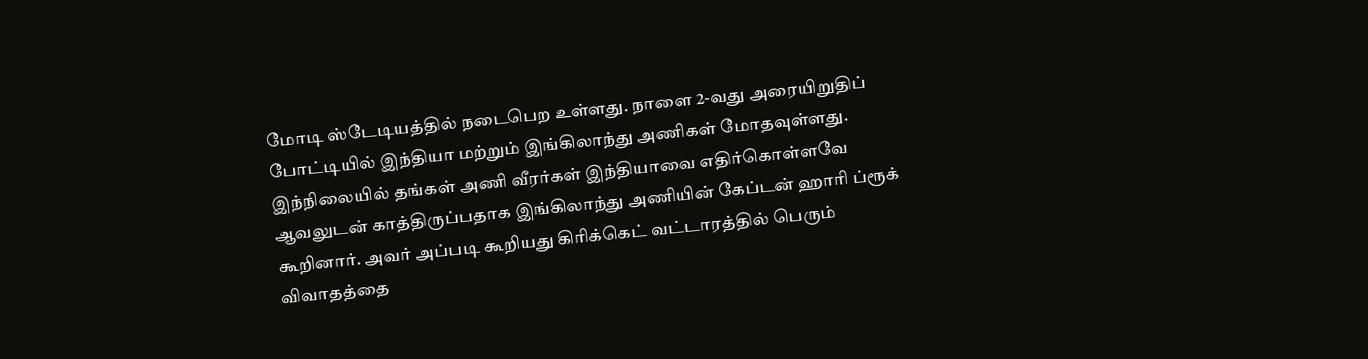மோடி ஸ்டேடியத்தில் நடைபெற உள்ளது. நாளை 2-வது அரையிறுதிப் போட்டியில் இந்தியா மற்றும் இங்கிலாந்து அணிகள் மோதவுள்ளது.
இந்நிலையில் தங்கள் அணி வீரர்கள் இந்தியாவை எதிர்கொள்ளவே ஆவலுடன் காத்திருப்பதாக இங்கிலாந்து அணியின் கேப்டன் ஹாரி ப்ரூக் கூறினார். அவர் அப்படி கூறியது கிரிக்கெட் வட்டாரத்தில் பெரும் விவாதத்தை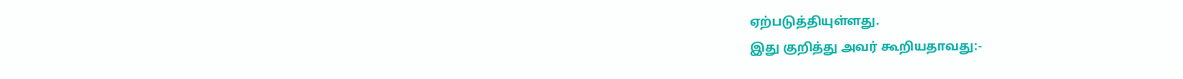ஏற்படுத்தியுள்ளது.
இது குறித்து அவர் கூறியதாவது:-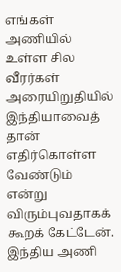எங்கள் அணியில் உள்ள சில வீரர்கள் அரையிறுதியில் இந்தியாவைத் தான் எதிர்கொள்ள வேண்டும் என்று விரும்புவதாகக் கூறக் கேட்டேன். இந்திய அணி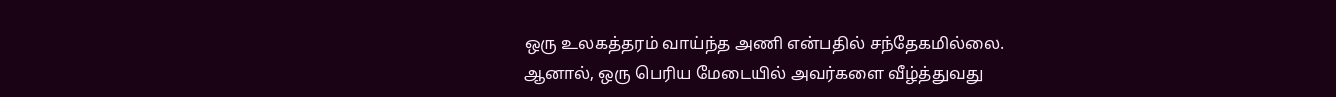ஒரு உலகத்தரம் வாய்ந்த அணி என்பதில் சந்தேகமில்லை. ஆனால், ஒரு பெரிய மேடையில் அவர்களை வீழ்த்துவது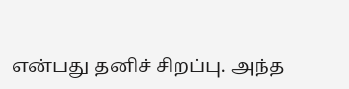என்பது தனிச் சிறப்பு. அந்த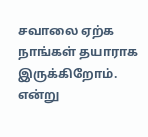சவாலை ஏற்க நாங்கள் தயாராக இருக்கிறோம்.
என்று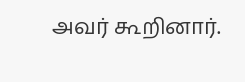அவர் கூறினார்.